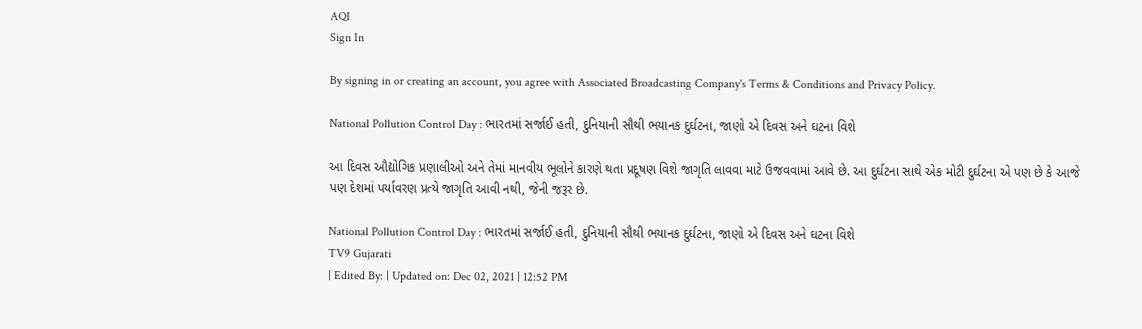AQI
Sign In

By signing in or creating an account, you agree with Associated Broadcasting Company's Terms & Conditions and Privacy Policy.

National Pollution Control Day : ભારતમાં સર્જાઈ હતી, દુનિયાની સૌથી ભયાનક દુર્ઘટના, જાણો એ દિવસ અને ઘટના વિશે

આ દિવસ ઔદ્યોગિક પ્રણાલીઓ અને તેમાં માનવીય ભૂલોને કારણે થતા પ્રદૂષણ વિશે જાગૃતિ લાવવા માટે ઉજવવામાં આવે છે. આ દુર્ઘટના સાથે એક મોટી દુર્ઘટના એ પણ છે કે આજે પણ દેશમાં પર્યાવરણ પ્રત્યે જાગૃતિ આવી નથી, જેની જરૂર છે.

National Pollution Control Day : ભારતમાં સર્જાઈ હતી, દુનિયાની સૌથી ભયાનક દુર્ઘટના, જાણો એ દિવસ અને ઘટના વિશે
TV9 Gujarati
| Edited By: | Updated on: Dec 02, 2021 | 12:52 PM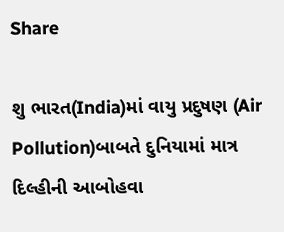Share

શુ ભારત(India)માં વાયુ પ્રદુષણ (Air Pollution)બાબતે દુનિયામાં માત્ર દિલ્હીની આબોહવા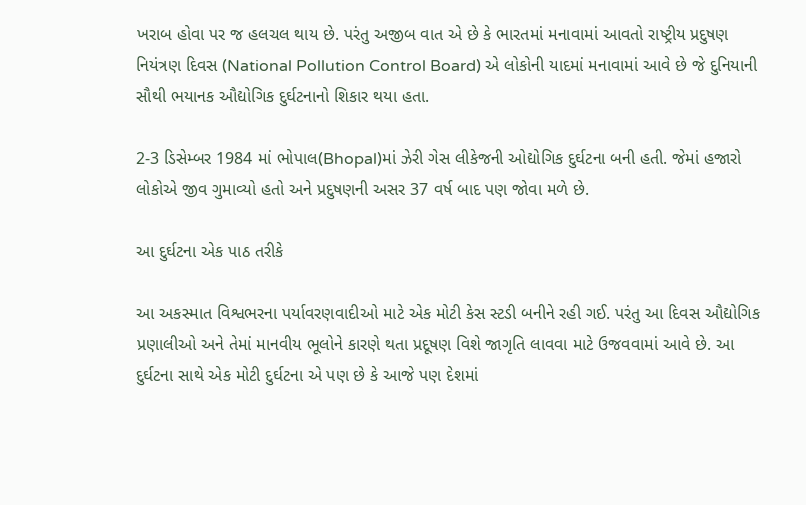ખરાબ હોવા પર જ હલચલ થાય છે. પરંતુ અજીબ વાત એ છે કે ભારતમાં મનાવામાં આવતો રાષ્ટ્રીય પ્રદુષણ નિયંત્રણ દિવસ (National Pollution Control Board) એ લોકોની યાદમાં મનાવામાં આવે છે જે દુનિયાની સૌથી ભયાનક ઔદ્યોગિક દુર્ઘટનાનો શિકાર થયા હતા.

2-3 ડિસેમ્બર 1984 માં ભોપાલ(Bhopal)માં ઝેરી ગેસ લીકેજની ઓદ્યોગિક દુર્ઘટના બની હતી. જેમાં હજારો લોકોએ જીવ ગુમાવ્યો હતો અને પ્રદુષણની અસર 37 વર્ષ બાદ પણ જોવા મળે છે.

આ દુર્ઘટના એક પાઠ તરીકે

આ અકસ્માત વિશ્વભરના પર્યાવરણવાદીઓ માટે એક મોટી કેસ સ્ટડી બનીને રહી ગઈ. પરંતુ આ દિવસ ઔદ્યોગિક પ્રણાલીઓ અને તેમાં માનવીય ભૂલોને કારણે થતા પ્રદૂષણ વિશે જાગૃતિ લાવવા માટે ઉજવવામાં આવે છે. આ દુર્ઘટના સાથે એક મોટી દુર્ઘટના એ પણ છે કે આજે પણ દેશમાં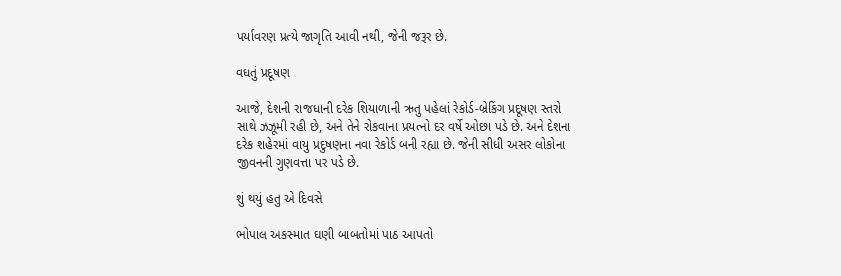પર્યાવરણ પ્રત્યે જાગૃતિ આવી નથી, જેની જરૂર છે.

વધતું પ્રદૂષણ

આજે, દેશની રાજધાની દરેક શિયાળાની ઋતુ પહેલાં રેકોર્ડ-બ્રેકિંગ પ્રદૂષણ સ્તરો સાથે ઝઝૂમી રહી છે, અને તેને રોકવાના પ્રયત્નો દર વર્ષે ઓછા પડે છે. અને દેશના દરેક શહેરમાં વાયુ પ્રદુષણના નવા રેકોર્ડ બની રહ્યા છે. જેની સીધી અસર લોકોના જીવનની ગુણવત્તા પર પડે છે.

શું થયું હતુ એ દિવસે

ભોપાલ અકસ્માત ઘણી બાબતોમાં પાઠ આપતો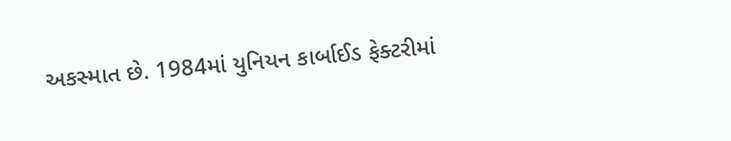અકસ્માત છે. 1984માં યુનિયન કાર્બાઈડ ફેક્ટરીમાં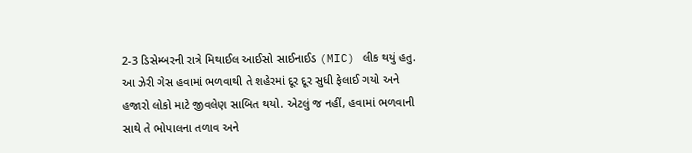2-3 ડિસેમ્બરની રાત્રે મિથાઈલ આઈસો સાઈનાઈડ (MIC) લીક થયું હતુ. આ ઝેરી ગેસ હવામાં ભળવાથી તે શહેરમાં દૂર દૂર સુધી ફેલાઈ ગયો અને હજારો લોકો માટે જીવલેણ સાબિત થયો. એટલું જ નહીં, હવામાં ભળવાની સાથે તે ભોપાલના તળાવ અને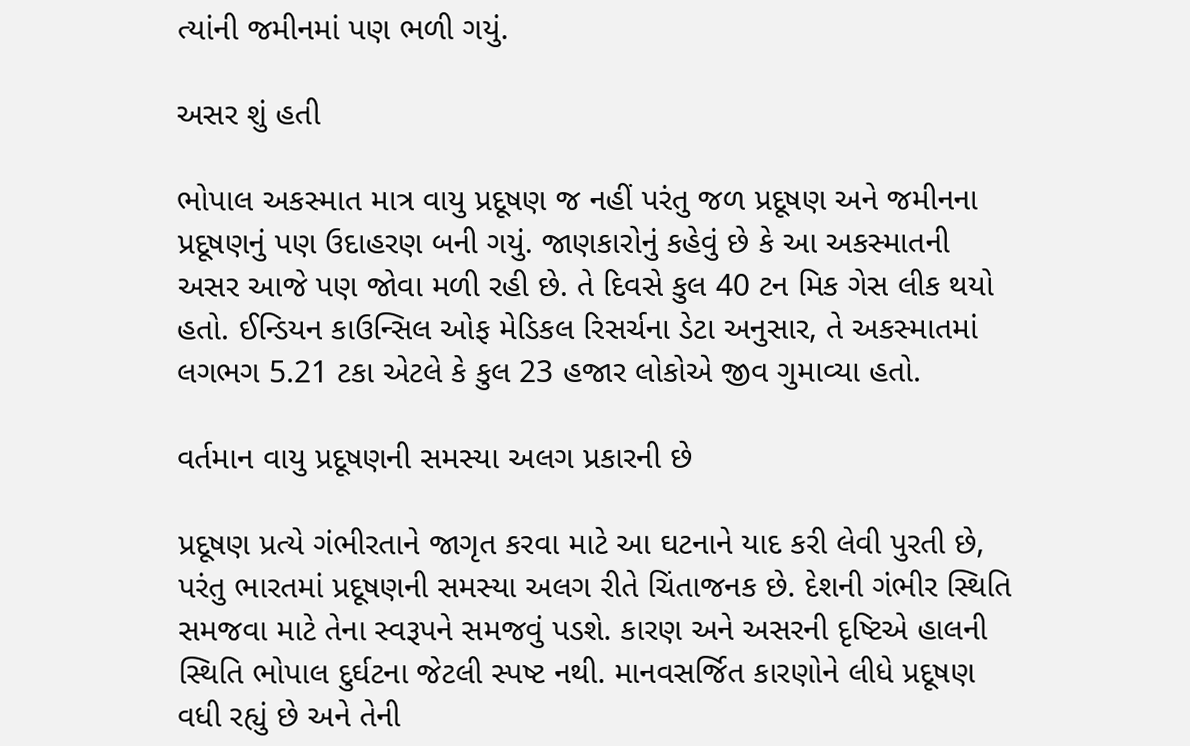ત્યાંની જમીનમાં પણ ભળી ગયું.

અસર શું હતી

ભોપાલ અકસ્માત માત્ર વાયુ પ્રદૂષણ જ નહીં પરંતુ જળ પ્રદૂષણ અને જમીનના પ્રદૂષણનું પણ ઉદાહરણ બની ગયું. જાણકારોનું કહેવું છે કે આ અકસ્માતની અસર આજે પણ જોવા મળી રહી છે. તે દિવસે કુલ 40 ટન મિક ગેસ લીક થયો હતો. ઈન્ડિયન કાઉન્સિલ ઓફ મેડિકલ રિસર્ચના ડેટા અનુસાર, તે અકસ્માતમાં લગભગ 5.21 ટકા એટલે કે કુલ 23 હજાર લોકોએ જીવ ગુમાવ્યા હતો.

વર્તમાન વાયુ પ્રદૂષણની સમસ્યા અલગ પ્રકારની છે

પ્રદૂષણ પ્રત્યે ગંભીરતાને જાગૃત કરવા માટે આ ઘટનાને યાદ કરી લેવી પુરતી છે, પરંતુ ભારતમાં પ્રદૂષણની સમસ્યા અલગ રીતે ચિંતાજનક છે. દેશની ગંભીર સ્થિતિ સમજવા માટે તેના સ્વરૂપને સમજવું પડશે. કારણ અને અસરની દૃષ્ટિએ હાલની સ્થિતિ ભોપાલ દુર્ઘટના જેટલી સ્પષ્ટ નથી. માનવસર્જિત કારણોને લીધે પ્રદૂષણ વધી રહ્યું છે અને તેની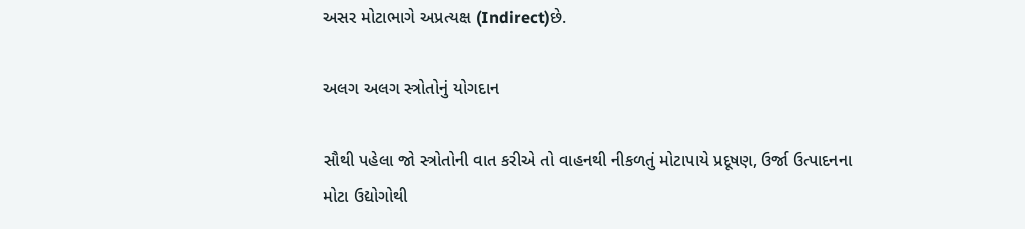અસર મોટાભાગે અપ્રત્યક્ષ (Indirect)છે.

અલગ અલગ સ્ત્રોતોનું યોગદાન

સૌથી પહેલા જો સ્ત્રોતોની વાત કરીએ તો વાહનથી નીકળતું મોટાપાયે પ્રદૂષણ, ઉર્જા ઉત્પાદનના મોટા ઉદ્યોગોથી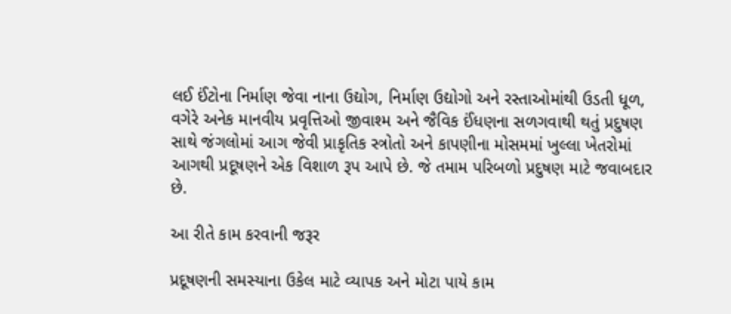લઈ ઈંટોના નિર્માણ જેવા નાના ઉદ્યોગ, નિર્માણ ઉદ્યોગો અને રસ્તાઓમાંથી ઉડતી ધૂળ, વગેરે અનેક માનવીય પ્રવૃત્તિઓ જીવાશ્મ અને જૈવિક ઈંધણના સળગવાથી થતું પ્રદુષણ સાથે જંગલોમાં આગ જેવી પ્રાકૃતિક સ્ત્રોતો અને કાપણીના મોસમમાં ખુલ્લા ખેતરોમાં આગથી પ્રદૂષણને એક વિશાળ રૂપ આપે છે. જે તમામ પરિબળો પ્રદુષણ માટે જવાબદાર છે.

આ રીતે કામ કરવાની જરૂર

પ્રદૂષણની સમસ્યાના ઉકેલ માટે વ્યાપક અને મોટા પાયે કામ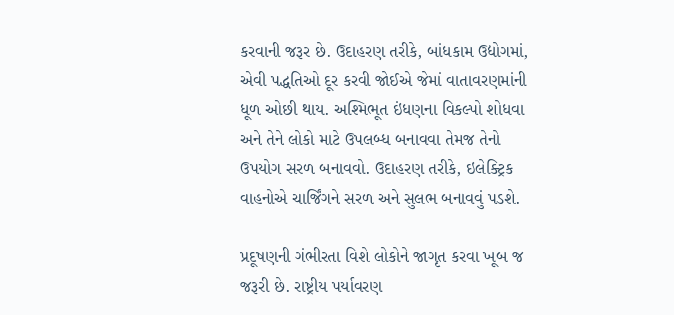કરવાની જરૂર છે. ઉદાહરણ તરીકે, બાંધકામ ઉદ્યોગમાં, એવી પદ્ધતિઓ દૂર કરવી જોઈએ જેમાં વાતાવરણમાંની ધૂળ ઓછી થાય. અશ્મિભૂત ઇંધણના વિકલ્પો શોધવા અને તેને લોકો માટે ઉપલબ્ધ બનાવવા તેમજ તેનો ઉપયોગ સરળ બનાવવો. ઉદાહરણ તરીકે, ઇલેક્ટ્રિક વાહનોએ ચાર્જિંગને સરળ અને સુલભ બનાવવું પડશે.

પ્રદૂષણની ગંભીરતા વિશે લોકોને જાગૃત કરવા ખૂબ જ જરૂરી છે. રાષ્ટ્રીય પર્યાવરણ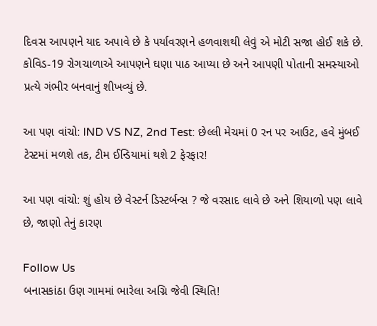દિવસ આપણને યાદ અપાવે છે કે પર્યાવરણને હળવાશથી લેવું એ મોટી સજા હોઈ શકે છે. કોવિડ-19 રોગચાળાએ આપણને ઘણા પાઠ આપ્યા છે અને આપણી પોતાની સમસ્યાઓ પ્રત્યે ગંભીર બનવાનું શીખવ્યું છે.

આ પણ વાંચો: IND VS NZ, 2nd Test: છેલ્લી મેચમાં 0 રન પર આઉટ, હવે મુંબઈ ટેસ્ટમાં મળશે તક, ટીમ ઈન્ડિયામાં થશે 2 ફેરફાર!

આ પણ વાંચો: શું હોય છે વેસ્ટર્ન ડિસ્ટર્બન્સ ? જે વરસાદ લાવે છે અને શિયાળો પણ લાવે છે, જાણો તેનું કારણ

Follow Us
બનાસકાંઠા ઉણ ગામમાં ભારેલા અગ્નિ જેવી સ્થિતિ!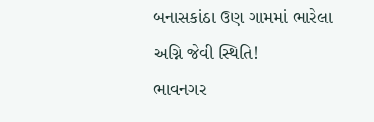બનાસકાંઠા ઉણ ગામમાં ભારેલા અગ્નિ જેવી સ્થિતિ!
ભાવનગર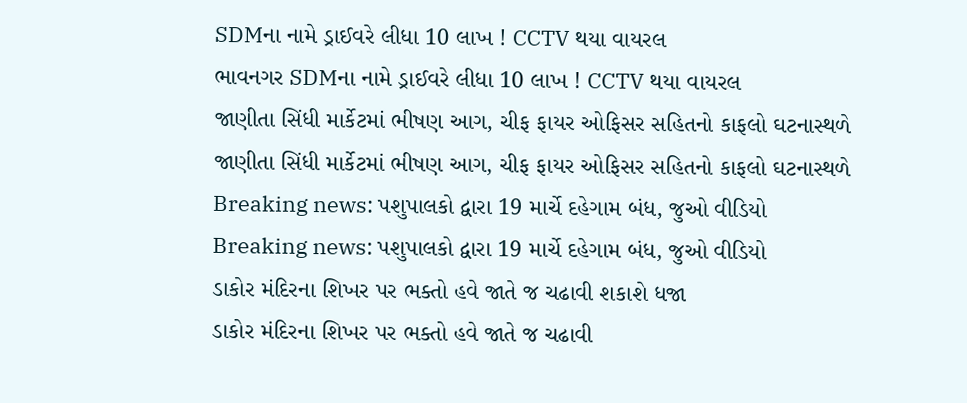SDMના નામે ડ્રાઈવરે લીધા 10 લાખ ! CCTV થયા વાયરલ
ભાવનગર SDMના નામે ડ્રાઈવરે લીધા 10 લાખ ! CCTV થયા વાયરલ
જાણીતા સિંધી માર્કેટમાં ભીષણ આગ, ચીફ ફાયર ઓફિસર સહિતનો કાફલો ઘટનાસ્થળે
જાણીતા સિંધી માર્કેટમાં ભીષણ આગ, ચીફ ફાયર ઓફિસર સહિતનો કાફલો ઘટનાસ્થળે
Breaking news: પશુપાલકો દ્વારા 19 માર્ચે દહેગામ બંધ, જુઓ વીડિયો
Breaking news: પશુપાલકો દ્વારા 19 માર્ચે દહેગામ બંધ, જુઓ વીડિયો
ડાકોર મંદિરના શિખર પર ભક્તો હવે જાતે જ ચઢાવી શકાશે ધજા
ડાકોર મંદિરના શિખર પર ભક્તો હવે જાતે જ ચઢાવી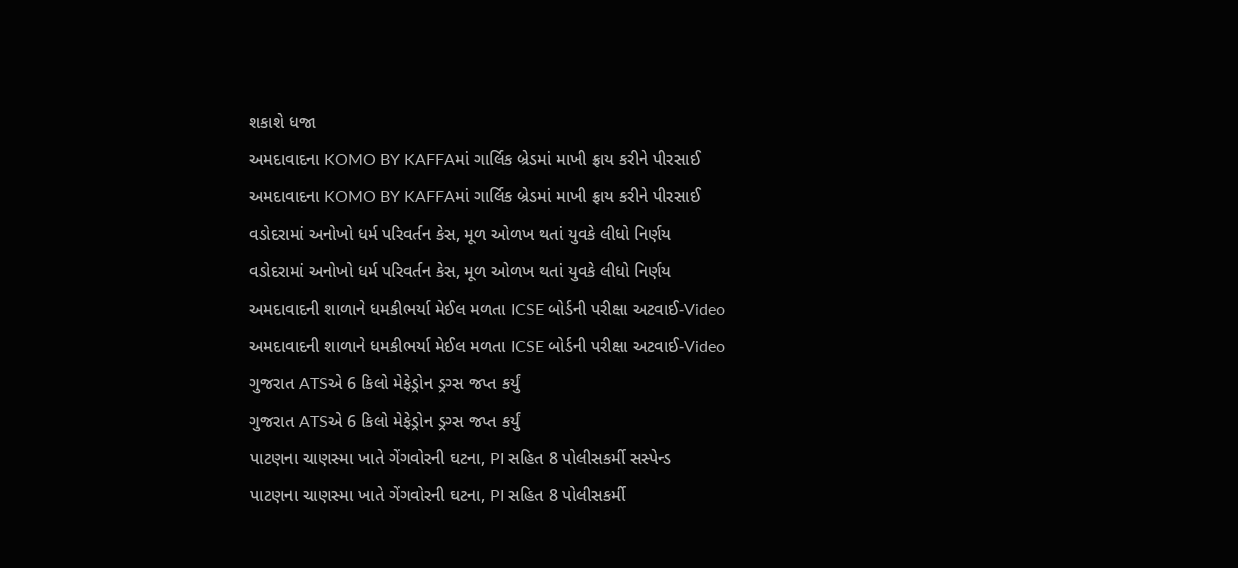શકાશે ધજા
અમદાવાદના KOMO BY KAFFAમાં ગાર્લિક બ્રેડમાં માખી ફ્રાય કરીને પીરસાઈ
અમદાવાદના KOMO BY KAFFAમાં ગાર્લિક બ્રેડમાં માખી ફ્રાય કરીને પીરસાઈ
વડોદરામાં અનોખો ધર્મ પરિવર્તન કેસ, મૂળ ઓળખ થતાં યુવકે લીધો નિર્ણય
વડોદરામાં અનોખો ધર્મ પરિવર્તન કેસ, મૂળ ઓળખ થતાં યુવકે લીધો નિર્ણય
અમદાવાદની શાળાને ધમકીભર્યા મેઈલ મળતા ICSE બોર્ડની પરીક્ષા અટવાઈ-Video
અમદાવાદની શાળાને ધમકીભર્યા મેઈલ મળતા ICSE બોર્ડની પરીક્ષા અટવાઈ-Video
ગુજરાત ATSએ 6 કિલો મેફેડ્રોન ડ્રગ્સ જપ્ત કર્યું
ગુજરાત ATSએ 6 કિલો મેફેડ્રોન ડ્રગ્સ જપ્ત કર્યું
પાટણના ચાણસ્મા ખાતે ગેંગવોરની ઘટના, PI સહિત 8 પોલીસકર્મી સસ્પેન્ડ
પાટણના ચાણસ્મા ખાતે ગેંગવોરની ઘટના, PI સહિત 8 પોલીસકર્મી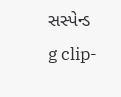સસ્પેન્ડ
g clip-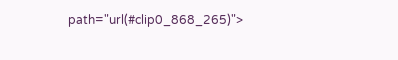path="url(#clip0_868_265)">